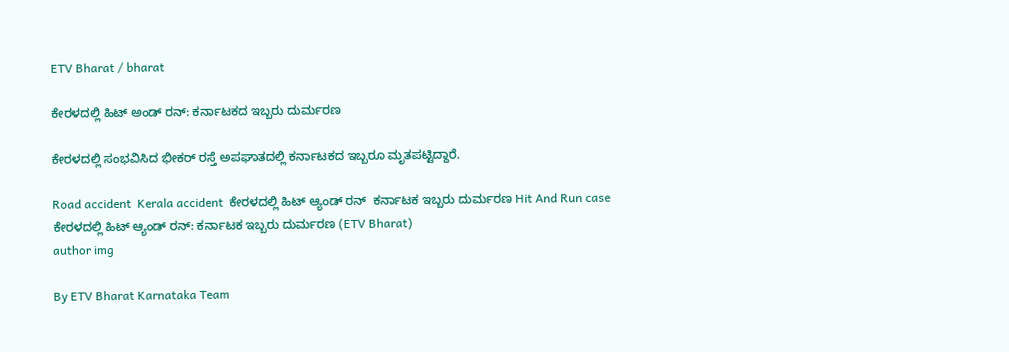ETV Bharat / bharat

ಕೇರಳದಲ್ಲಿ ಹಿಟ್ ಅಂಡ್ ರನ್: ಕರ್ನಾಟಕದ ಇಬ್ಬರು ದುರ್ಮರಣ

ಕೇರಳದಲ್ಲಿ ಸಂಭವಿಸಿದ ಭೀಕರ್ ರಸ್ತೆ ಅಪಘಾತದಲ್ಲಿ ಕರ್ನಾಟಕದ ಇಬ್ಬರೂ ಮೃತಪಟ್ಟಿದ್ದಾರೆ.

Road accident  Kerala accident  ಕೇರಳದಲ್ಲಿ ಹಿಟ್ ಆ್ಯಂಡ್ ರನ್  ಕರ್ನಾಟಕ ಇಬ್ಬರು ದುರ್ಮರಣ Hit And Run case
ಕೇರಳದಲ್ಲಿ ಹಿಟ್ ಆ್ಯಂಡ್ ರನ್: ಕರ್ನಾಟಕ ಇಬ್ಬರು ದುರ್ಮರಣ (ETV Bharat)
author img

By ETV Bharat Karnataka Team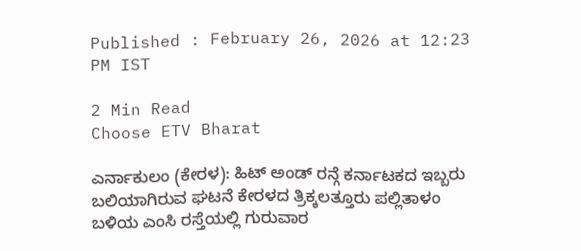Published : February 26, 2026 at 12:23 PM IST

2 Min Read
Choose ETV Bharat

ಎರ್ನಾಕುಲಂ (ಕೇರಳ): ಹಿಟ್ ಅಂಡ್ ರನ್ಗೆ ಕರ್ನಾಟಕದ ಇಬ್ಬರು ಬಲಿಯಾಗಿರುವ ಘಟನೆ ಕೇರಳದ ತ್ರಿಕ್ಕಲತ್ತೂರು ಪಲ್ಲಿತಾಳಂ ಬಳಿಯ ಎಂಸಿ ರಸ್ತೆಯಲ್ಲಿ ಗುರುವಾರ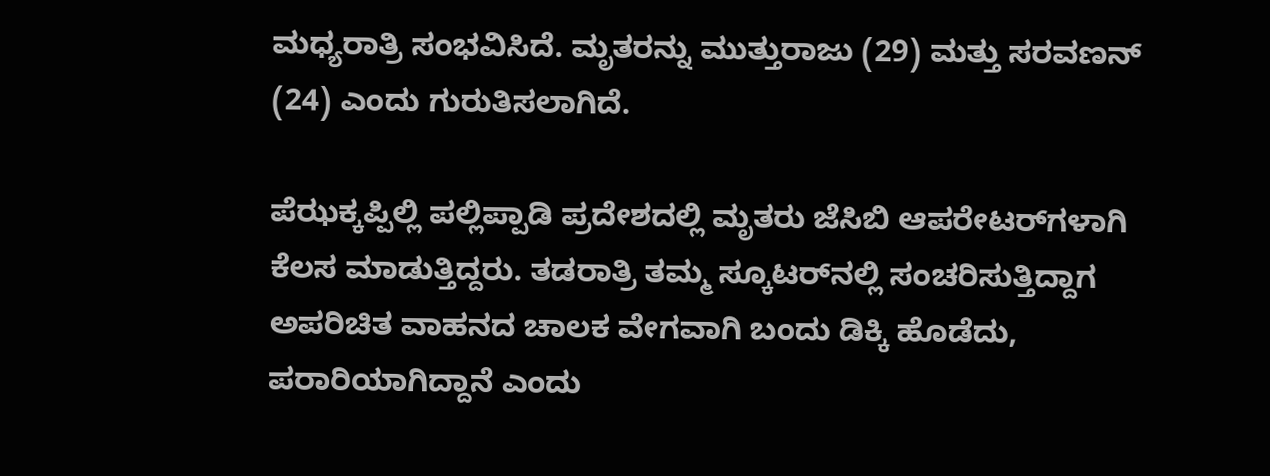ಮಧ್ಯರಾತ್ರಿ ಸಂಭವಿಸಿದೆ. ಮೃತರನ್ನು ಮುತ್ತುರಾಜು (29) ಮತ್ತು ಸರವಣನ್ (24) ಎಂದು ಗುರುತಿಸಲಾಗಿದೆ.

ಪೆಝಕ್ಕಪ್ಪಿಲ್ಲಿ ಪಲ್ಲಿಪ್ಪಾಡಿ ಪ್ರದೇಶದಲ್ಲಿ ಮೃತರು ಜೆಸಿಬಿ ಆಪರೇಟರ್‌ಗಳಾಗಿ ಕೆಲಸ ಮಾಡುತ್ತಿದ್ದರು. ತಡರಾತ್ರಿ ತಮ್ಮ ಸ್ಕೂಟರ್‌ನಲ್ಲಿ ಸಂಚರಿಸುತ್ತಿದ್ದಾಗ ಅಪರಿಚಿತ ವಾಹನದ ಚಾಲಕ ವೇಗವಾಗಿ ಬಂದು ಡಿಕ್ಕಿ ಹೊಡೆದು, ಪರಾರಿಯಾಗಿದ್ದಾನೆ ಎಂದು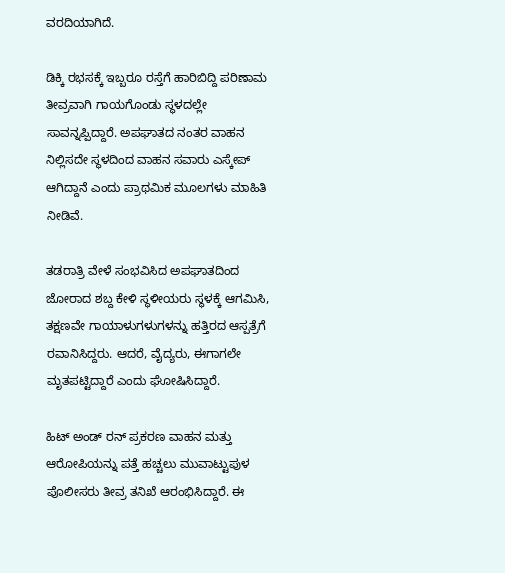ವರದಿಯಾಗಿದೆ.

ಡಿಕ್ಕಿ ರಭಸಕ್ಕೆ ಇಬ್ಬರೂ ರಸ್ತೆಗೆ ಹಾರಿಬಿದ್ದಿ ಪರಿಣಾಮ ತೀವ್ರವಾಗಿ ಗಾಯಗೊಂಡು ಸ್ಥಳದಲ್ಲೇ ಸಾವನ್ನಪ್ಪಿದ್ದಾರೆ. ಅಪಘಾತದ ನಂತರ ವಾಹನ ನಿಲ್ಲಿಸದೇ ಸ್ಥಳದಿಂದ ವಾಹನ ಸವಾರು ಎಸ್ಕೇಪ್ ಆಗಿದ್ದಾನೆ ಎಂದು ಪ್ರಾಥಮಿಕ ಮೂಲಗಳು ಮಾಹಿತಿ ನೀಡಿವೆ.

ತಡರಾತ್ರಿ ವೇಳೆ ಸಂಭವಿಸಿದ ಅಪಘಾತದಿಂದ ಜೋರಾದ ಶಬ್ದ ಕೇಳಿ ಸ್ಥಳೀಯರು ಸ್ಥಳಕ್ಕೆ ಆಗಮಿಸಿ, ತಕ್ಷಣವೇ ಗಾಯಾಳುಗಳುಗಳನ್ನು ಹತ್ತಿರದ ಆಸ್ಪತ್ರೆಗೆ ರವಾನಿಸಿದ್ದರು. ಆದರೆ, ವೈದ್ಯರು, ಈಗಾಗಲೇ ಮೃತಪಟ್ಟಿದ್ದಾರೆ ಎಂದು ಘೋಷಿಸಿದ್ದಾರೆ.

ಹಿಟ್ ಅಂಡ್ ರನ್ ಪ್ರಕರಣ ವಾಹನ ಮತ್ತು ಆರೋಪಿಯನ್ನು ಪತ್ತೆ ಹಚ್ಚಲು ಮುವಾಟ್ಟುಪುಳ ಪೊಲೀಸರು ತೀವ್ರ ತನಿಖೆ ಆರಂಭಿಸಿದ್ದಾರೆ. ಈ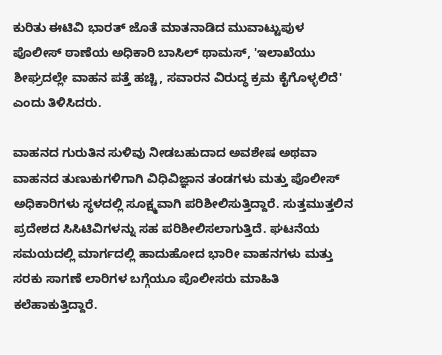ಕುರಿತು ಈಟಿವಿ ಭಾರತ್ ಜೊತೆ ಮಾತನಾಡಿದ ಮುವಾಟ್ಟುಪುಳ ಪೊಲೀಸ್ ಠಾಣೆಯ ಅಧಿಕಾರಿ ಬಾಸಿಲ್ ಥಾಮಸ್, 'ಇಲಾಖೆಯು ಶೀಘ್ರದಲ್ಲೇ ವಾಹನ ಪತ್ತೆ ಹಚ್ಚಿ, ಸವಾರನ ವಿರುದ್ಧ ಕ್ರಮ ಕೈಗೊಳ್ಳಲಿದೆ' ಎಂದು ತಿಳಿಸಿದರು.

ವಾಹನದ ಗುರುತಿನ ಸುಳಿವು ನೀಡಬಹುದಾದ ಅವಶೇಷ ಅಥವಾ ವಾಹನದ ತುಣುಕುಗಳಿಗಾಗಿ ವಿಧಿವಿಜ್ಞಾನ ತಂಡಗಳು ಮತ್ತು ಪೊಲೀಸ್ ಅಧಿಕಾರಿಗಳು ಸ್ಥಳದಲ್ಲಿ ಸೂಕ್ಷ್ಮವಾಗಿ ಪರಿಶೀಲಿಸುತ್ತಿದ್ದಾರೆ. ಸುತ್ತಮುತ್ತಲಿನ ಪ್ರದೇಶದ ಸಿಸಿಟಿವಿಗಳನ್ನು ಸಹ ಪರಿಶೀಲಿಸಲಾಗುತ್ತಿದೆ. ಘಟನೆಯ ಸಮಯದಲ್ಲಿ ಮಾರ್ಗದಲ್ಲಿ ಹಾದುಹೋದ ಭಾರೀ ವಾಹನಗಳು ಮತ್ತು ಸರಕು ಸಾಗಣೆ ಲಾರಿಗಳ ಬಗ್ಗೆಯೂ ಪೊಲೀಸರು ಮಾಹಿತಿ ಕಲೆಹಾಕುತ್ತಿದ್ದಾರೆ.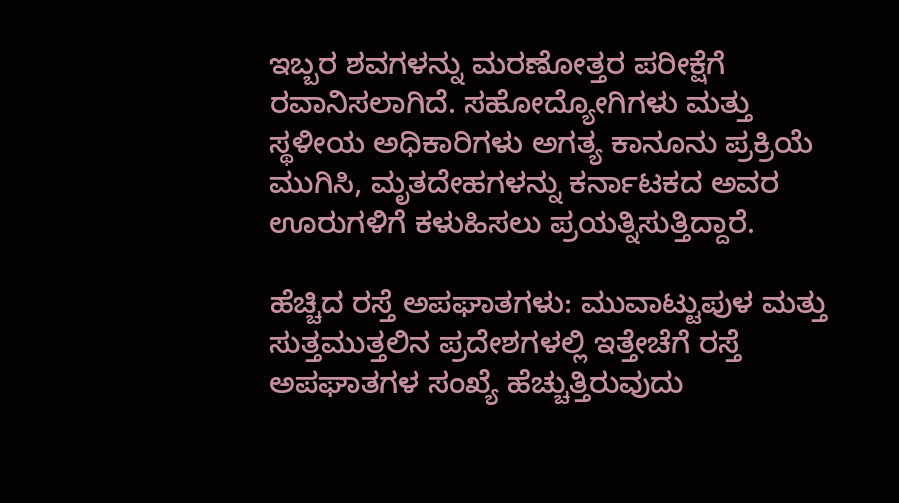ಇಬ್ಬರ ಶವಗಳನ್ನು ಮರಣೋತ್ತರ ಪರೀಕ್ಷೆಗೆ ರವಾನಿಸಲಾಗಿದೆ. ಸಹೋದ್ಯೋಗಿಗಳು ಮತ್ತು ಸ್ಥಳೀಯ ಅಧಿಕಾರಿಗಳು ಅಗತ್ಯ ಕಾನೂನು ಪ್ರಕ್ರಿಯೆ ಮುಗಿಸಿ, ಮೃತದೇಹಗಳನ್ನು ಕರ್ನಾಟಕದ ಅವರ ಊರುಗಳಿಗೆ ಕಳುಹಿಸಲು ಪ್ರಯತ್ನಿಸುತ್ತಿದ್ದಾರೆ.

ಹೆಚ್ಚಿದ ರಸ್ತೆ ಅಪಘಾತಗಳು: ಮುವಾಟ್ಟುಪುಳ ಮತ್ತು ಸುತ್ತಮುತ್ತಲಿನ ಪ್ರದೇಶಗಳಲ್ಲಿ ಇತ್ತೇಚೆಗೆ ರಸ್ತೆ ಅಪಘಾತಗಳ ಸಂಖ್ಯೆ ಹೆಚ್ಚುತ್ತಿರುವುದು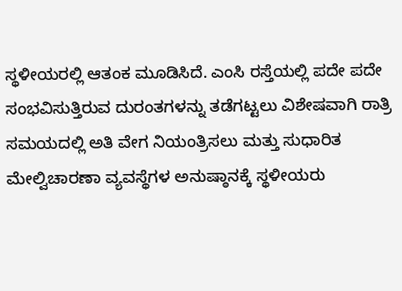ಸ್ಥಳೀಯರಲ್ಲಿ ಆತಂಕ ಮೂಡಿಸಿದೆ. ಎಂಸಿ ರಸ್ತೆಯಲ್ಲಿ ಪದೇ ಪದೇ ಸಂಭವಿಸುತ್ತಿರುವ ದುರಂತಗಳನ್ನು ತಡೆಗಟ್ಟಲು ವಿಶೇಷವಾಗಿ ರಾತ್ರಿ ಸಮಯದಲ್ಲಿ ಅತಿ ವೇಗ ನಿಯಂತ್ರಿಸಲು ಮತ್ತು ಸುಧಾರಿತ ಮೇಲ್ವಿಚಾರಣಾ ವ್ಯವಸ್ಥೆಗಳ ಅನುಷ್ಠಾನಕ್ಕೆ ಸ್ಥಳೀಯರು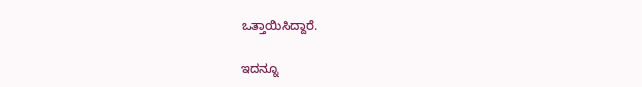ಒತ್ತಾಯಿಸಿದ್ದಾರೆ.

ಇದನ್ನೂ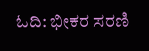ಓದಿ: ಭೀಕರ ಸರಣಿ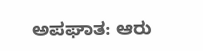ಅಪಘಾತ: ಆರು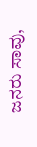ಜನರು ಸಾವು,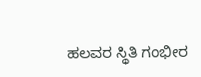ಹಲವರ ಸ್ಥಿತಿ ಗಂಭೀರ